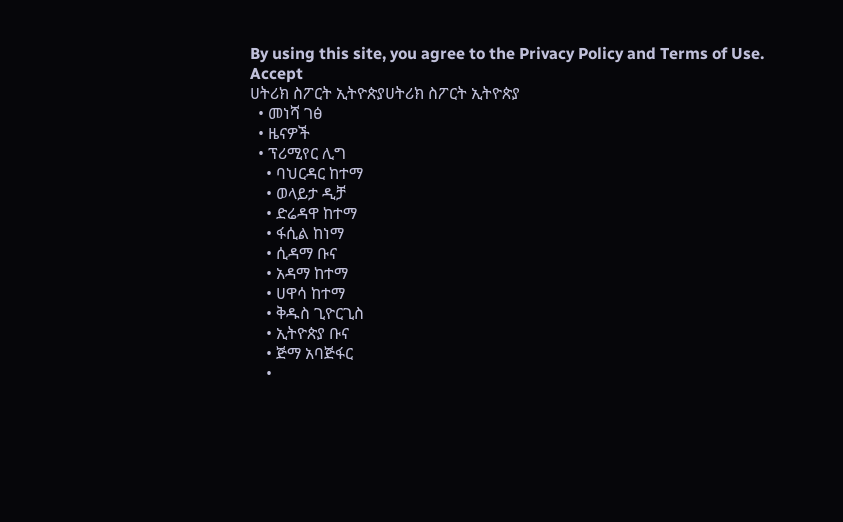By using this site, you agree to the Privacy Policy and Terms of Use.
Accept
ሀትሪክ ስፖርት ኢትዮጵያሀትሪክ ስፖርት ኢትዮጵያ
  • መነሻ ገፅ
  • ዜናዎች
  • ፕሪሚየር ሊግ
    • ባህርዳር ከተማ
    • ወላይታ ዲቻ
    • ድሬዳዋ ከተማ
    • ፋሲል ከነማ
    • ሲዳማ ቡና
    • አዳማ ከተማ
    • ሀዋሳ ከተማ
    • ቅዱስ ጊዮርጊስ
    • ኢትዮጵያ ቡና
    • ጅማ አባጅፋር
    •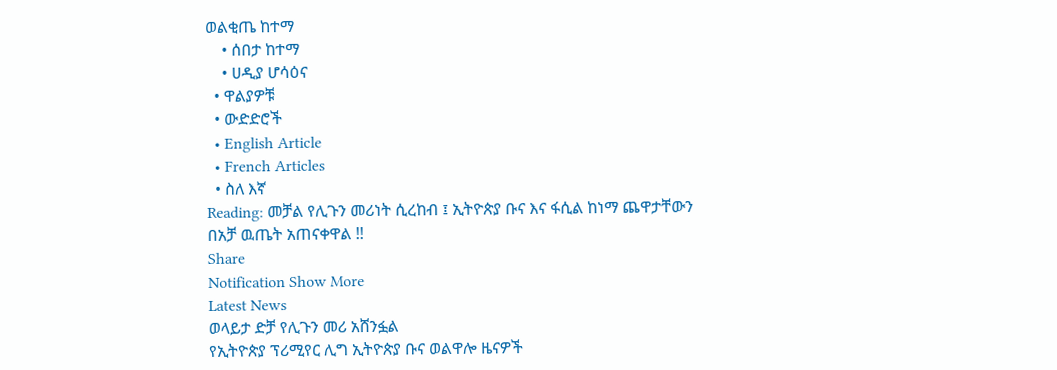ወልቂጤ ከተማ
    • ሰበታ ከተማ
    • ሀዲያ ሆሳዕና
  • ዋልያዎቹ
  • ውድድሮች
  • English Article
  • French Articles
  • ስለ እኛ
Reading: መቻል የሊጉን መሪነት ሲረከብ ፤ ኢትዮጵያ ቡና እና ፋሲል ከነማ ጨዋታቸውን በአቻ ዉጤት አጠናቀዋል !!
Share
Notification Show More
Latest News
ወላይታ ድቻ የሊጉን መሪ አሸንፏል
የኢትዮጵያ ፕሪሚየር ሊግ ኢትዮጵያ ቡና ወልዋሎ ዜናዎች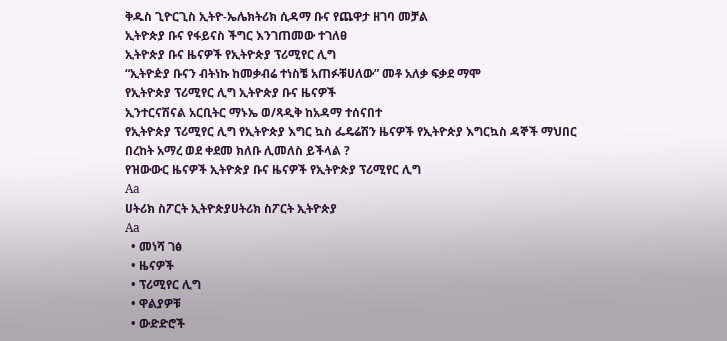ቅዱስ ጊዮርጊስ ኢትዮ-ኤሌክትሪክ ሲዳማ ቡና የጨዋታ ዘገባ መቻል
ኢትዮጵያ ቡና የፋይናስ ችግር እንገጠመው ተገለፀ
ኢትዮጵያ ቡና ዜናዎች የኢትዮጵያ ፕሪሚየር ሊግ
“ኢትዮዽያ ቡናን ብትነኩ ከመቃብሬ ተነስቼ አጠፉቹሀለው” መቶ አለቃ ፍቃደ ማሞ
የኢትዮጵያ ፕሪሚየር ሊግ ኢትዮጵያ ቡና ዜናዎች
ኢንተርናሽናል አርቢትር ማኑኤ ወ/ጻዲቅ ከአዳማ ተሰናበተ
የኢትዮጵያ ፕሪሚየር ሊግ የኢትዮጵያ እግር ኳስ ፌዴሬሽን ዜናዎች የኢትዮጵያ እግርኳስ ዳኞች ማህበር
በረከት አማረ ወደ ቀደመ ክለቡ ሊመለስ ይችላል ?
የዝውውር ዜናዎች ኢትዮጵያ ቡና ዜናዎች የኢትዮጵያ ፕሪሚየር ሊግ
Aa
ሀትሪክ ስፖርት ኢትዮጵያሀትሪክ ስፖርት ኢትዮጵያ
Aa
  • መነሻ ገፅ
  • ዜናዎች
  • ፕሪሚየር ሊግ
  • ዋልያዎቹ
  • ውድድሮች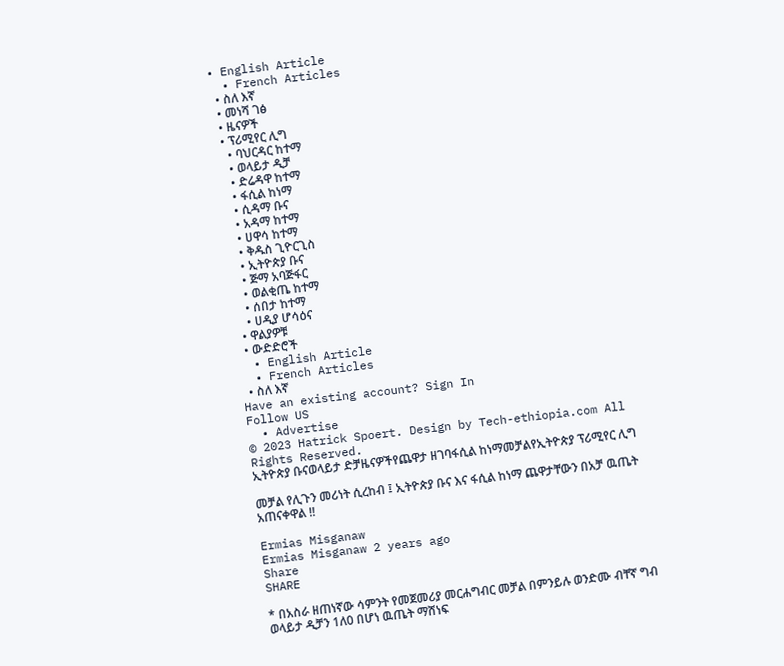• English Article
  • French Articles
  • ስለ እኛ
  • መነሻ ገፅ
  • ዜናዎች
  • ፕሪሚየር ሊግ
    • ባህርዳር ከተማ
    • ወላይታ ዲቻ
    • ድሬዳዋ ከተማ
    • ፋሲል ከነማ
    • ሲዳማ ቡና
    • አዳማ ከተማ
    • ሀዋሳ ከተማ
    • ቅዱስ ጊዮርጊስ
    • ኢትዮጵያ ቡና
    • ጅማ አባጅፋር
    • ወልቂጤ ከተማ
    • ሰበታ ከተማ
    • ሀዲያ ሆሳዕና
  • ዋልያዎቹ
  • ውድድሮች
  • English Article
  • French Articles
  • ስለ እኛ
Have an existing account? Sign In
Follow US
  • Advertise
© 2023 Hatrick Spoert. Design by Tech-ethiopia.com All Rights Reserved.
ኢትዮጵያ ቡናወላይታ ድቻዜናዎችየጨዋታ ዘገባፋሲል ከነማመቻልየኢትዮጵያ ፕሪሚየር ሊግ

መቻል የሊጉን መሪነት ሲረከብ ፤ ኢትዮጵያ ቡና እና ፋሲል ከነማ ጨዋታቸውን በአቻ ዉጤት አጠናቀዋል !!

Ermias Misganaw
Ermias Misganaw 2 years ago
Share
SHARE

* በአስራ ዘጠነኛው ሳምንት የመጀመሪያ መርሐግብር መቻል በምንይሉ ወንድሙ ብቸኛ ግብ ወላይታ ዲቻን 1ለ0 በሆነ ዉጤት ማሸነፍ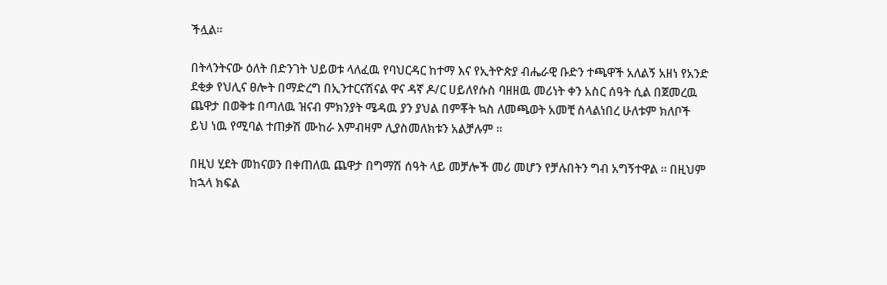ችሏል።

በትላንትናው ዕለት በድንገት ህይወቱ ላለፈዉ የባህርዳር ከተማ እና የኢትዮጵያ ብሔራዊ ቡድን ተጫዋች አለልኝ አዘነ የአንድ ደቂቃ የህሊና ፀሎት በማድረግ በኢንተርናሽናል ዋና ዳኛ ዶ/ር ሀይለየሱስ ባዘዘዉ መሪነት ቀን አስር ሰዓት ሲል በጀመረዉ ጨዋታ በወቅቱ በጣለዉ ዝናብ ምክንያት ሜዳዉ ያን ያህል በምቾት ኳስ ለመጫወት አመቺ ስላልነበረ ሁለቱም ክለቦች ይህ ነዉ የሚባል ተጠቃሽ ሙከራ እምብዛም ሊያስመለክቱን አልቻሉም ።

በዚህ ሂደት መከናወን በቀጠለዉ ጨዋታ በግማሽ ሰዓት ላይ መቻሎች መሪ መሆን የቻሉበትን ግብ አግኝተዋል ። በዚህም ከኋላ ክፍል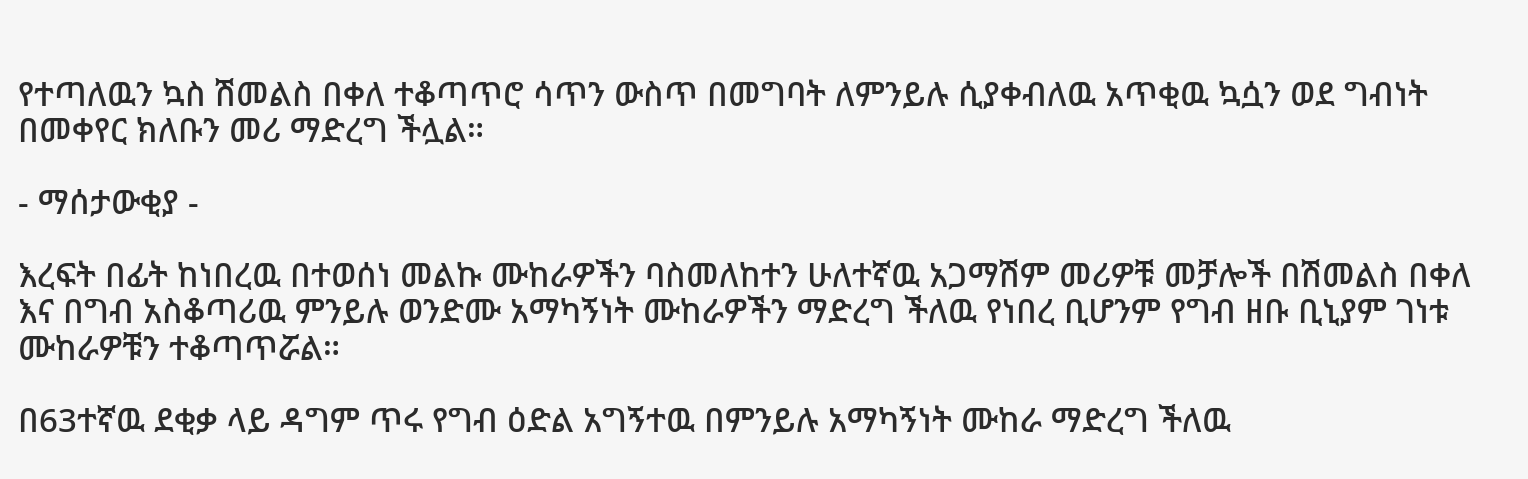የተጣለዉን ኳስ ሽመልስ በቀለ ተቆጣጥሮ ሳጥን ውስጥ በመግባት ለምንይሉ ሲያቀብለዉ አጥቂዉ ኳሷን ወደ ግብነት በመቀየር ክለቡን መሪ ማድረግ ችሏል።

- ማሰታውቂያ -

እረፍት በፊት ከነበረዉ በተወሰነ መልኩ ሙከራዎችን ባስመለከተን ሁለተኛዉ አጋማሽም መሪዎቹ መቻሎች በሽመልስ በቀለ እና በግብ አስቆጣሪዉ ምንይሉ ወንድሙ አማካኝነት ሙከራዎችን ማድረግ ችለዉ የነበረ ቢሆንም የግብ ዘቡ ቢኒያም ገነቱ ሙከራዎቹን ተቆጣጥሯል።

በ63ተኛዉ ደቂቃ ላይ ዳግም ጥሩ የግብ ዕድል አግኝተዉ በምንይሉ አማካኝነት ሙከራ ማድረግ ችለዉ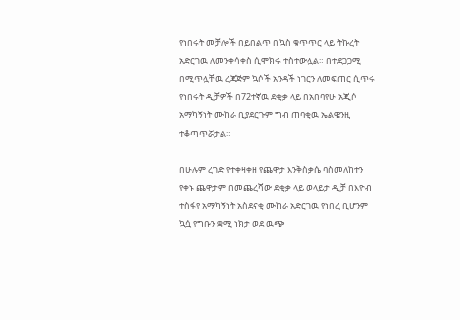የነበሩት መቻሎች በይበልጥ በኳስ ቁጥጥር ላይ ትኩረት አድርገዉ ለመንቀሳቀስ ሲሞክሩ ተስተውሏል። በተደጋጋሚ በሚጥሏቸዉ ረጃጅም ኳሶች አንዳች ነገርን ለመፍጠር ሲጥሩ የነበሩት ዲቻዎች በ72ተኛዉ ደቂቃ ላይ በአበባየሁ አጂሶ አማካኝነት ሙከራ ቢያደርጉም ግብ ጠባቂዉ ኤልዌንዚ ተቆጣጥሯታል።

በሁሉም ረገድ የተቀዛቀዘ የጨዋታ እንቅስቃሴ ባስመለከተን የቀኑ ጨዋታም በመጨረሻው ደቂቃ ላይ ወላይታ ዲቻ በእዮብ ተስፋየ አማካኝነት አስደናቂ ሙከራ አድርገዉ የነበረ ቢሆንም ኳሷ የግቡን ቋሚ ነክታ ወደ ዉጭ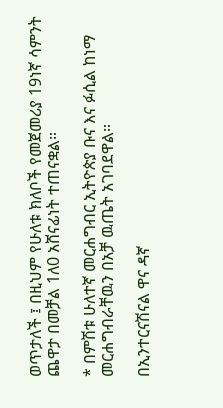ወጥታለች ፤ በዚህም የሁለቱ ክለቦች የመጀመሪያ 19ነኛ ሳምንት ጨዋታ በመቻል 1ለ0 አሸናፊነት ተጠናቋል።

* በምሽቱ ሁለተኛ መርሐግብር ኢትዮጵያ ቡና እና ፉሲል ከነማ መርሐግብራቸዉን በአቻ ዉጤት አገባደዋል።

በኢንተርናሽናል ዋና ዳኛ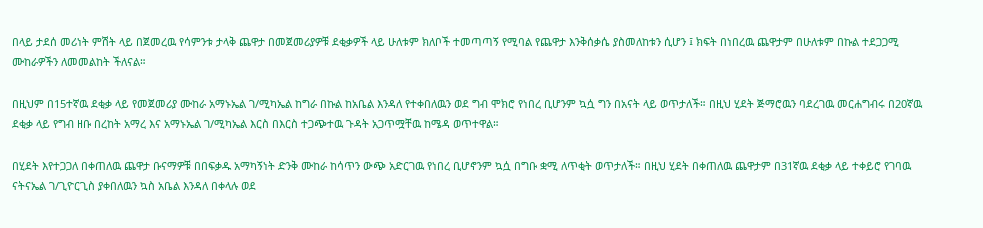በላይ ታደሰ መሪነት ምሽት ላይ በጀመረዉ የሳምንቱ ታላቅ ጨዋታ በመጀመሪያዎቹ ደቂቃዎች ላይ ሁለቱም ክለቦች ተመጣጣኝ የሚባል የጨዋታ እንቅሰቃሴ ያስመለከቱን ሲሆን ፤ ክፍት በነበረዉ ጨዋታም በሁለቱም በኩል ተደጋጋሚ ሙከራዎችን ለመመልከት ችለናል።

በዚህም በ15ተኛዉ ደቂቃ ላይ የመጀመሪያ ሙከራ አማኑኤል ገ/ሚካኤል ከግራ በኩል ከአቤል እንዳለ የተቀበለዉን ወደ ግብ ሞክሮ የነበረ ቢሆንም ኳሷ ግን በአናት ላይ ወጥታለች። በዚህ ሂደት ጅማሮዉን ባደረገዉ መርሐግብሩ በ20ኛዉ ደቂቃ ላይ የግብ ዘቡ በረከት አማረ እና አማኑኤል ገ/ሚካኤል እርስ በእርስ ተጋጭተዉ ጉዳት አጋጥሟቸዉ ከሜዳ ወጥተዋል።

በሂደት እየተጋጋለ በቀጠለዉ ጨዋታ ቡናማዎቹ በበፍቃዱ አማካኝነት ድንቅ ሙከራ ከሳጥን ውጭ አድርገዉ የነበረ ቢሆኖንም ኳሷ በግቡ ቋሚ ለጥቂት ወጥታለች። በዚህ ሂደት በቀጠለዉ ጨዋታም በ31ኛዉ ደቂቃ ላይ ተቀይሮ የገባዉ ናትናኤል ገ/ጊዮርጊስ ያቀበለዉን ኳስ አቤል እንዳለ በቀላሉ ወደ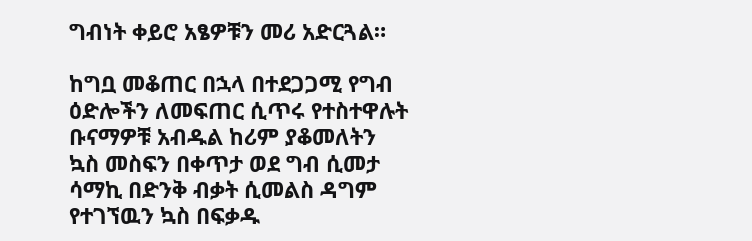ግብነት ቀይሮ አፄዎቹን መሪ አድርጓል።

ከግቧ መቆጠር በኋላ በተደጋጋሚ የግብ ዕድሎችን ለመፍጠር ሲጥሩ የተስተዋሉት ቡናማዎቹ አብዱል ከሪም ያቆመለትን ኳስ መስፍን በቀጥታ ወደ ግብ ሲመታ ሳማኪ በድንቅ ብቃት ሲመልስ ዳግም የተገኘዉን ኳስ በፍቃዱ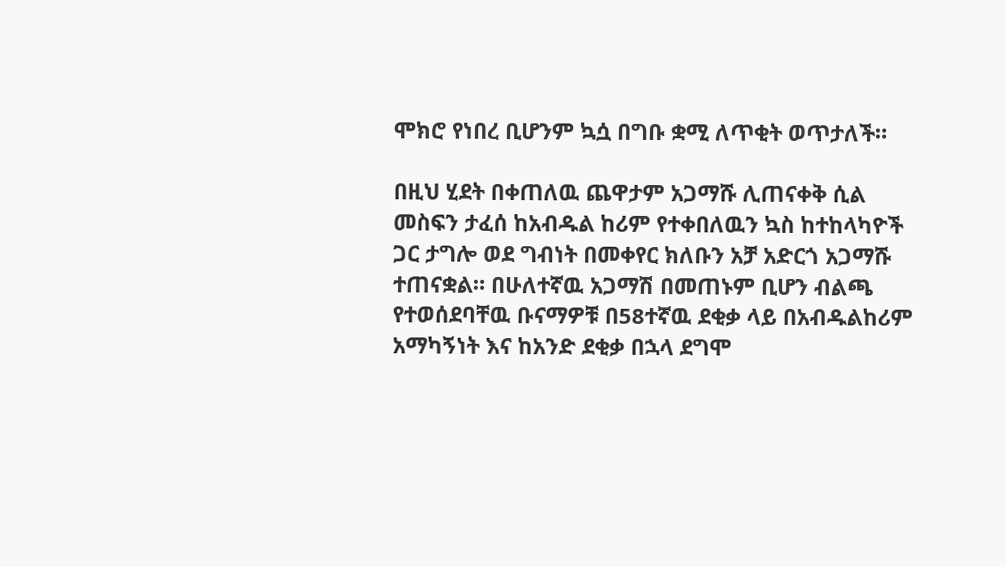ሞክሮ የነበረ ቢሆንም ኳሷ በግቡ ቋሚ ለጥቂት ወጥታለች።

በዚህ ሂደት በቀጠለዉ ጨዋታም አጋማሹ ሊጠናቀቅ ሲል መስፍን ታፈሰ ከአብዱል ከሪም የተቀበለዉን ኳስ ከተከላካዮች ጋር ታግሎ ወደ ግብነት በመቀየር ክለቡን አቻ አድርጎ አጋማሹ ተጠናቋል። በሁለተኛዉ አጋማሽ በመጠኑም ቢሆን ብልጫ የተወሰደባቸዉ ቡናማዎቹ በ58ተኛዉ ደቂቃ ላይ በአብዱልከሪም አማካኝነት እና ከአንድ ደቂቃ በኋላ ደግሞ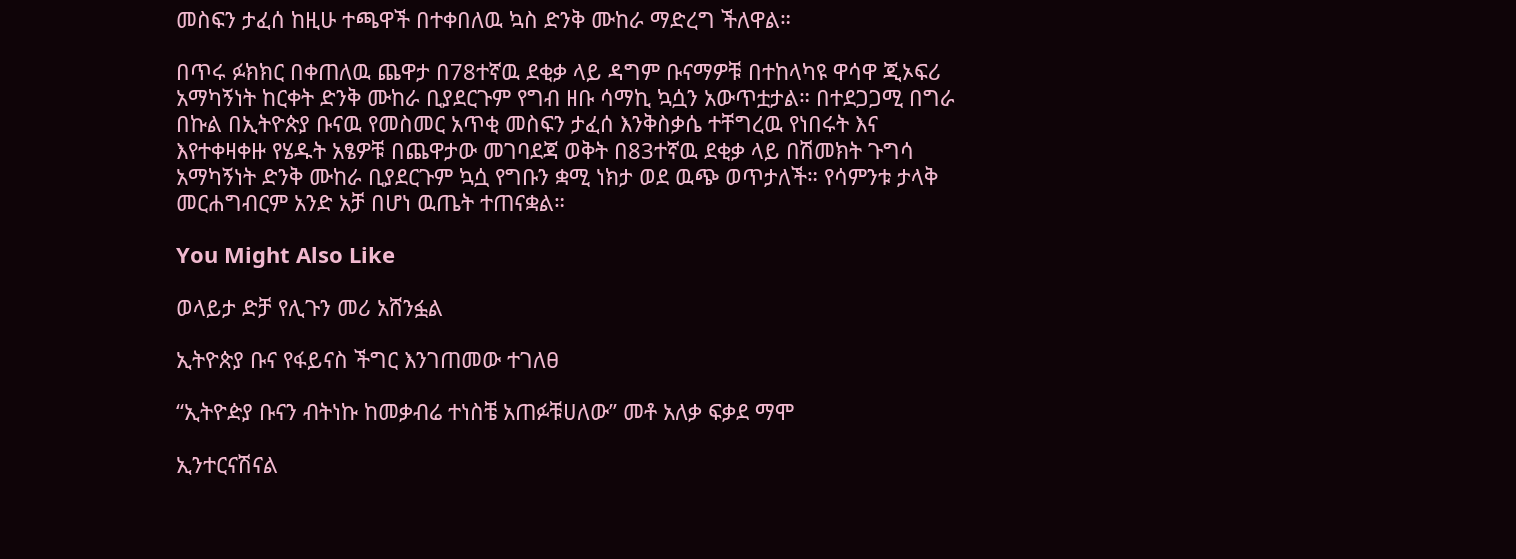መስፍን ታፈሰ ከዚሁ ተጫዋች በተቀበለዉ ኳስ ድንቅ ሙከራ ማድረግ ችለዋል።

በጥሩ ፉክክር በቀጠለዉ ጨዋታ በ78ተኛዉ ደቂቃ ላይ ዳግም ቡናማዎቹ በተከላካዩ ዋሳዋ ጂኦፍሪ አማካኝነት ከርቀት ድንቅ ሙከራ ቢያደርጉም የግብ ዘቡ ሳማኪ ኳሷን አውጥቷታል። በተደጋጋሚ በግራ በኩል በኢትዮጵያ ቡናዉ የመስመር አጥቂ መስፍን ታፈሰ እንቅስቃሴ ተቸግረዉ የነበሩት እና እየተቀዛቀዙ የሄዱት አፄዎቹ በጨዋታው መገባደጃ ወቅት በ83ተኛዉ ደቂቃ ላይ በሽመክት ጉግሳ አማካኝነት ድንቅ ሙከራ ቢያደርጉም ኳሷ የግቡን ቋሚ ነክታ ወደ ዉጭ ወጥታለች። የሳምንቱ ታላቅ መርሐግብርም አንድ አቻ በሆነ ዉጤት ተጠናቋል።

You Might Also Like

ወላይታ ድቻ የሊጉን መሪ አሸንፏል

ኢትዮጵያ ቡና የፋይናስ ችግር እንገጠመው ተገለፀ

“ኢትዮዽያ ቡናን ብትነኩ ከመቃብሬ ተነስቼ አጠፉቹሀለው” መቶ አለቃ ፍቃደ ማሞ

ኢንተርናሽናል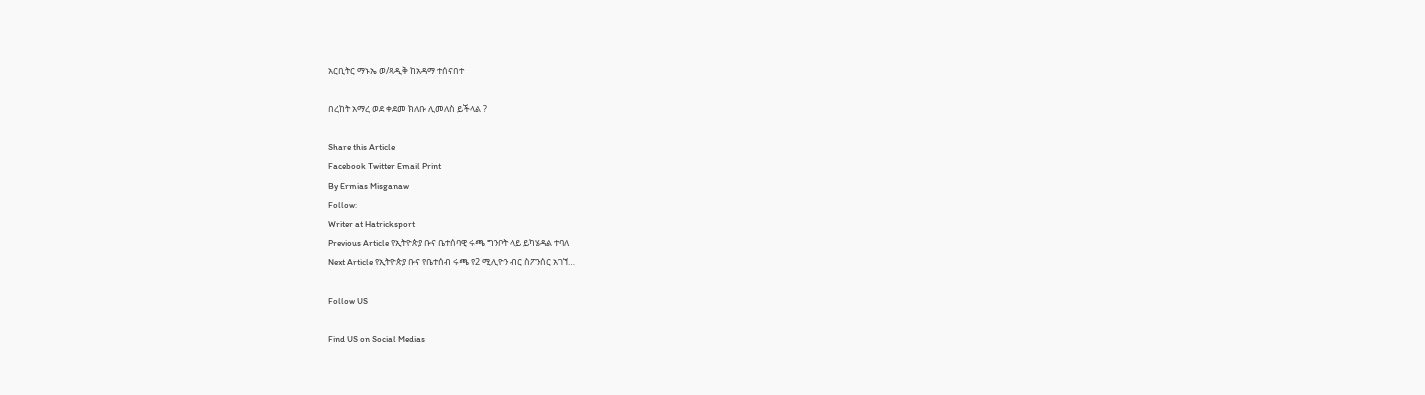አርቢትር ማኑኤ ወ/ጻዲቅ ከአዳማ ተሰናበተ

በረከት አማረ ወደ ቀደመ ክለቡ ሊመለስ ይችላል ?

Share this Article
Facebook Twitter Email Print
By Ermias Misganaw
Follow:
Writer at Hatricksport
Previous Article የኢትዮጵያ ቡና ቤተሰባዊ ሩጫ ግንቦት ላይ ይካሄዳል ተባለ
Next Article የኢትዮጵያ ቡና የቤተሰብ ሩጫ የ2 ሚሊዮን ብር ስፖንሰር አገኘ…

Follow US

Find US on Social Medias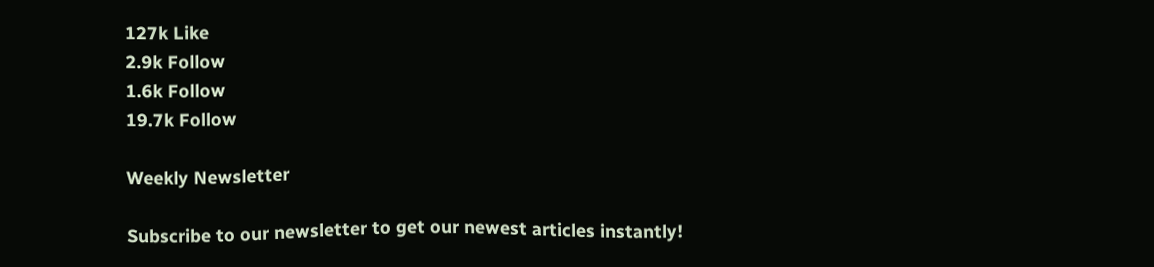127k Like
2.9k Follow
1.6k Follow
19.7k Follow

Weekly Newsletter

Subscribe to our newsletter to get our newest articles instantly!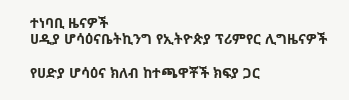ተነባቢ ዜናዎች
ሀዲያ ሆሳዕናቤትኪንግ የኢትዮጵያ ፕሪምየር ሊግዜናዎች

የሀድያ ሆሳዕና ክለብ ከተጫዋቾች ክፍያ ጋር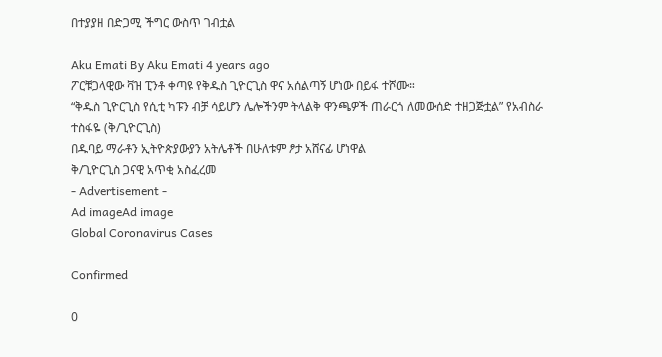በተያያዘ በድጋሚ ችግር ውስጥ ገብቷል

Aku Emati By Aku Emati 4 years ago
ፖርቹጋላዊው ቫዝ ፒንቶ ቀጣዩ የቅዱስ ጊዮርጊስ ዋና አሰልጣኝ ሆነው በይፋ ተሾሙ።
“ቅዱስ ጊዮርጊስ የሲቲ ካፑን ብቻ ሳይሆን ሌሎችንም ትላልቅ ዋንጫዎች ጠራርጎ ለመውሰድ ተዘጋጅቷል” የአብስራ ተስፋዬ (ቅ/ጊዮርጊስ)
በዱባይ ማራቶን ኢትዮጵያውያን አትሌቶች በሁለቱም ፆታ አሸናፊ ሆነዋል
ቅ/ጊዮርጊስ ጋናዊ አጥቂ አስፈረመ
- Advertisement -
Ad imageAd image
Global Coronavirus Cases

Confirmed

0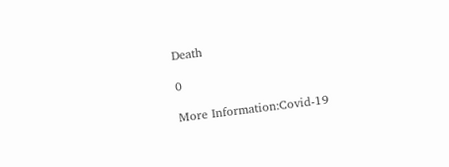Death

0

More Information:Covid-19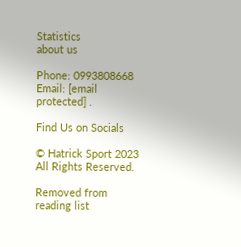Statistics
about us

Phone: 0993808668 Email: [email protected] .

Find Us on Socials

© Hatrick Sport 2023 All Rights Reserved.

Removed from reading list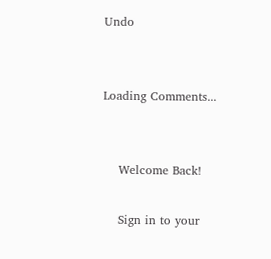Undo


Loading Comments...


    Welcome Back!

    Sign in to your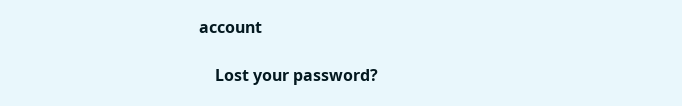account

    Lost your password?